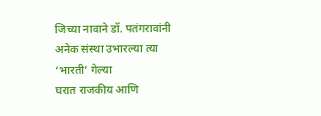जिच्या नावाने डॉ. पतंगरावांनी अनेक संस्था उभारल्या त्या ‘भारती’ गेल्या
घरात राजकीय आणि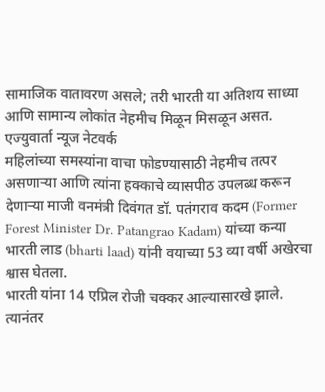सामाजिक वातावरण असले; तरी भारती या अतिशय साध्या आणि सामान्य लोकांत नेहमीच मिळून मिसळून असत.
एज्युवार्ता न्यूज नेटवर्क
महिलांच्या समस्यांना वाचा फोडण्यासाठी नेहमीच तत्पर असणाऱ्या आणि त्यांना हक्काचे व्यासपीठ उपलब्ध करून देणाऱ्या माजी वनमंत्री दिवंगत डॉ. पतंगराव कदम (Former Forest Minister Dr. Patangrao Kadam) यांच्या कन्या भारती लाड (bharti laad) यांनी वयाच्या 53 व्या वर्षी अखेरचा श्वास घेतला.
भारती यांना 14 एप्रिल रोजी चक्कर आल्यासारखे झाले. त्यानंतर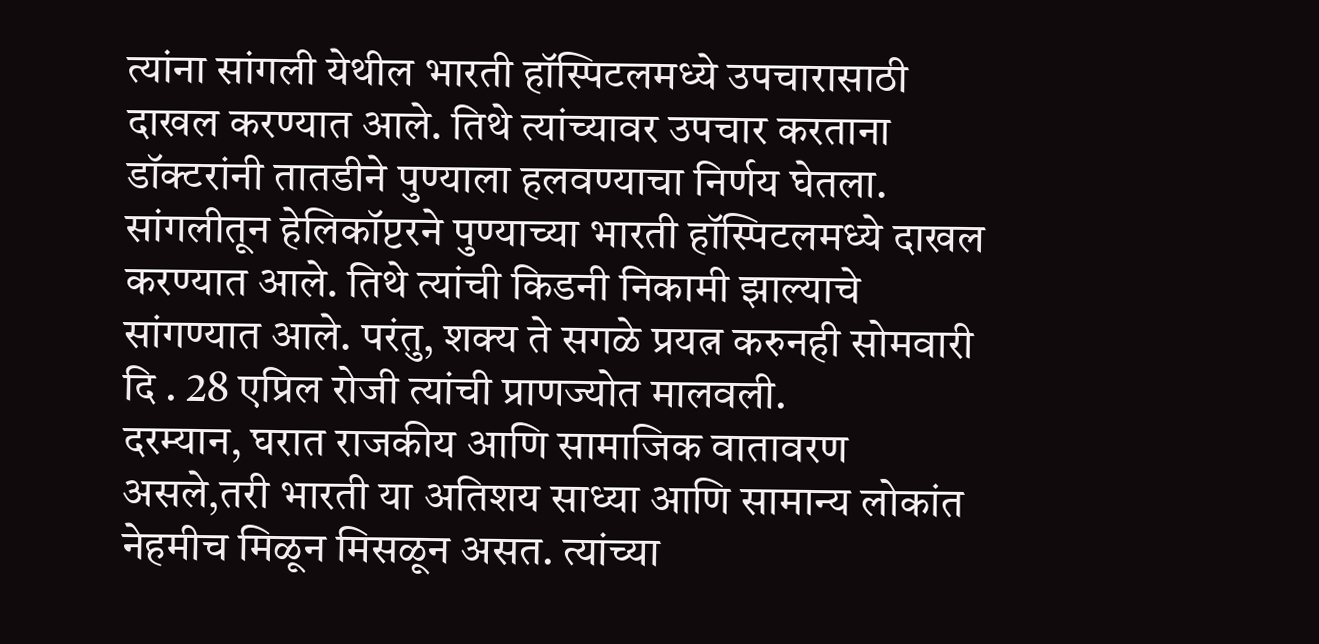त्यांना सांगली येथील भारती हॉस्पिटलमध्ये उपचारासाठी दाखल करण्यात आले. तिथे त्यांच्यावर उपचार करताना डॉक्टरांनी तातडीने पुण्याला हलवण्याचा निर्णय घेतला. सांगलीतून हेलिकॉप्टरने पुण्याच्या भारती हॉस्पिटलमध्ये दाखल करण्यात आले. तिथे त्यांची किडनी निकामी झाल्याचे सांगण्यात आले. परंतु, शक्य ते सगळे प्रयत्न करुनही सोमवारी दि . 28 एप्रिल रोजी त्यांची प्राणज्योत मालवली.
दरम्यान, घरात राजकीय आणि सामाजिक वातावरण असले,तरी भारती या अतिशय साध्या आणि सामान्य लोकांत नेहमीच मिळून मिसळून असत. त्यांच्या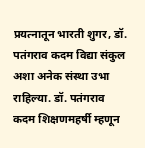प्रयत्नातून भारती शुगर, डॉ. पतंगराव कदम विद्या संकुल अशा अनेक संस्था उभा राहिल्या. डॉ. पतंगराव कदम शिक्षणमहर्षी म्हणून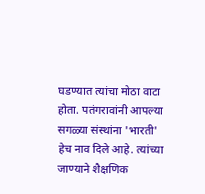घडण्यात त्यांचा मोठा वाटा होता. पतंगरावांनी आपल्या सगळ्या संस्थांना 'भारती' हेच नाव दिले आहे. त्यांच्या जाण्याने शैक्षणिक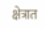क्षेत्रात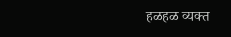हळहळ व्यक्त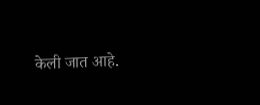केली जात आहे.